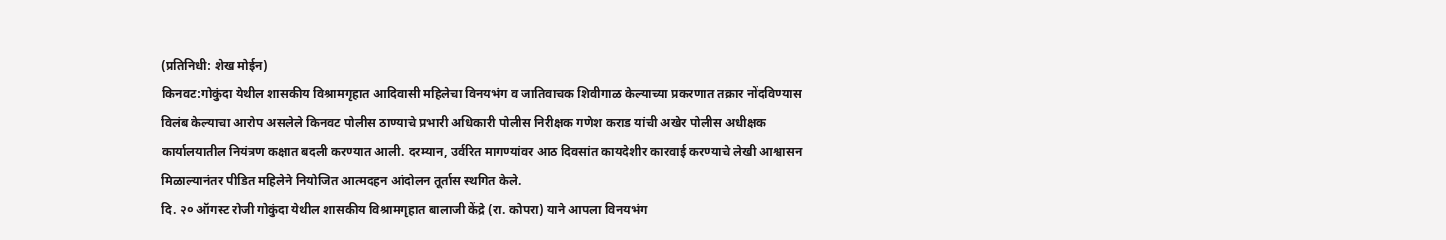(प्रतिनिधी: शेख मोईन)
किनवट:गोकुंदा येथील शासकीय विश्रामगृहात आदिवासी महिलेचा विनयभंग व जातिवाचक शिवीगाळ केल्याच्या प्रकरणात तक्रार नोंदविण्यास विलंब केल्याचा आरोप असलेले किनवट पोलीस ठाण्याचे प्रभारी अधिकारी पोलीस निरीक्षक गणेश कराड यांची अखेर पोलीस अधीक्षक कार्यालयातील नियंत्रण कक्षात बदली करण्यात आली. दरम्यान, उर्वरित मागण्यांवर आठ दिवसांत कायदेशीर कारवाई करण्याचे लेखी आश्वासन मिळाल्यानंतर पीडित महिलेने नियोजित आत्मदहन आंदोलन तूर्तास स्थगित केले.
दि. २० ऑगस्ट रोजी गोकुंदा येथील शासकीय विश्रामगृहात बालाजी केंद्रे (रा. कोपरा) याने आपला विनयभंग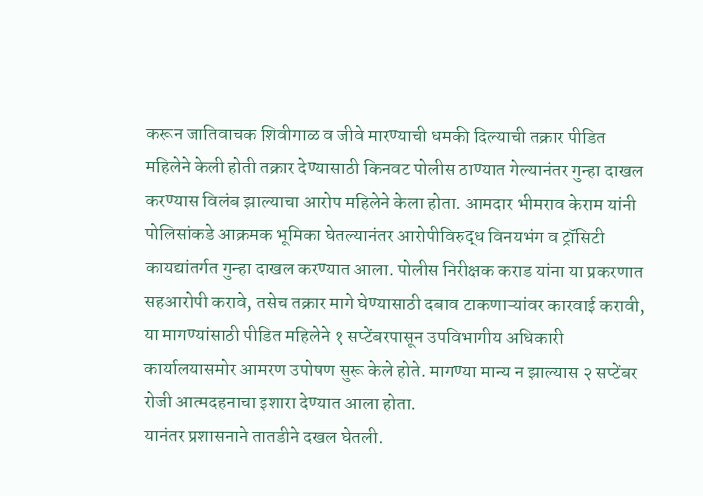करून जातिवाचक शिवीगाळ व जीवे मारण्याची धमकी दिल्याची तक्रार पीडित महिलेने केली होती तक्रार देण्यासाठी किनवट पोलीस ठाण्यात गेल्यानंतर गुन्हा दाखल करण्यास विलंब झाल्याचा आरोप महिलेने केला होता. आमदार भीमराव केराम यांनी पोलिसांकडे आक्रमक भूमिका घेतल्यानंतर आरोपीविरुद्ध विनयभंग व ट्रॉसिटी कायद्यांतर्गत गुन्हा दाखल करण्यात आला. पोलीस निरीक्षक कराड यांना या प्रकरणात सहआरोपी करावे, तसेच तक्रार मागे घेण्यासाठी दबाव टाकणाऱ्यांवर कारवाई करावी, या मागण्यांसाठी पीडित महिलेने १ सप्टेंबरपासून उपविभागीय अधिकारी कार्यालयासमोर आमरण उपोषण सुरू केले होते. मागण्या मान्य न झाल्यास २ सप्टेंबर रोजी आत्मदहनाचा इशारा देण्यात आला होता.
यानंतर प्रशासनाने तातडीने दखल घेतली.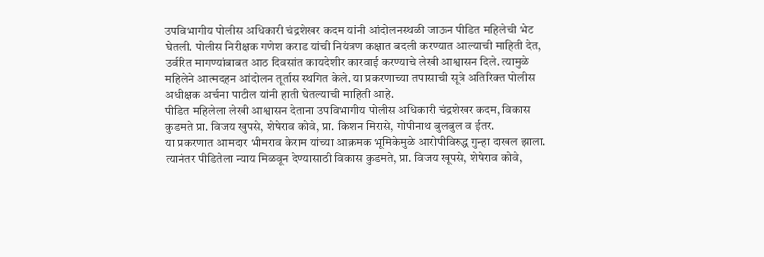उपविभागीय पोलीस अधिकारी चंद्रशेखर कदम यांनी आंदोलनस्थळी जाऊन पीडित महिलेची भेट घेतली. पोलीस निरीक्षक गणेश कराड यांची नियंत्रण कक्षात बदली करण्यात आल्याची माहिती देत, उर्वरित मागण्यांबाबत आठ दिवसांत कायदेशीर कारवाई करण्याचे लेखी आश्वासन दिले. त्यामुळे महिलेने आत्मदहन आंदोलन तूर्तास स्थगित केले. या प्रकरणाच्या तपासाची सूत्रे अतिरिक्त पोलीस अधीक्षक अर्चना पाटील यांनी हाती घेतल्याची माहिती आहे.
पीडित महिलेला लेखी आश्वासन देताना उपविभागीय पोलीस अधिकारी चंद्रशेखर कदम, विकास कुडमते प्रा. विजय खुपसे, शेषेराव कोवे, प्रा. किशन मिरासे, गोपीनाथ बुलबुल व ईतर.
या प्रकरणात आमदार भीमराव केराम यांच्या आक्रमक भूमिकेमुळे आरोपीविरुद्ध गुन्हा दाखल झाला. त्यानंतर पीडितेला न्याय मिळवून देण्यासाठी विकास कुडमते, प्रा. विजय खूपसे, शेषेराव कोवे,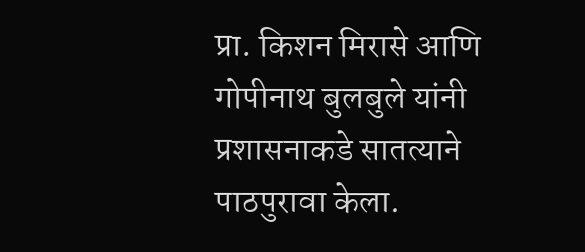प्रा. किशन मिरासे आणि गोपीनाथ बुलबुले यांनी प्रशासनाकडे सातत्याने पाठपुरावा केला.